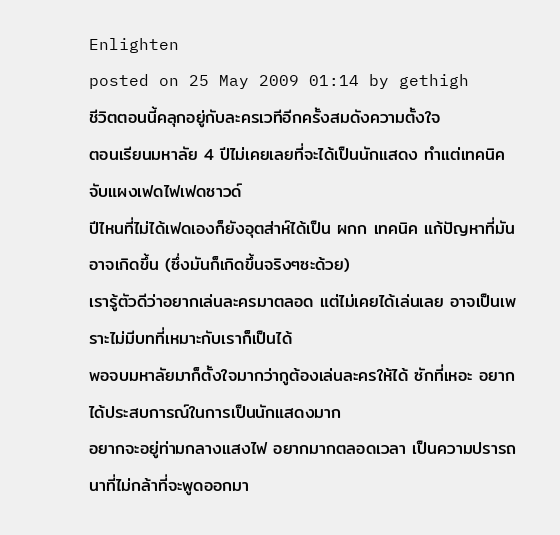Enlighten
posted on 25 May 2009 01:14 by gethigh
ชีวิตตอนนี้คลุกอยู่กับละครเวทีอีกครั้งสมดังความตั้งใจ
ตอนเรียนมหาลัย 4 ปีไม่เคยเลยที่จะได้เป็นนักแสดง ทำแต่เทคนิค จับแผงเฟดไฟเฟดซาวด์
ปีไหนที่ไม่ได้เฟดเองก็ยังอุตส่าห์ได้เป็น ผกก เทคนิค แก้ปัญหาที่มันอาจเกิดขึ้น (ซึ่งมันก็เกิดขึ้นจริงๆซะด้วย)
เรารู้ตัวดีว่าอยากเล่นละครมาตลอด แต่ไม่เคยได้เล่นเลย อาจเป็นเพราะไม่มีบทที่เหมาะกับเราก็เป็นได้
พอจบมหาลัยมาก็ตั้งใจมากว่ากูต้องเล่นละครให้ได้ ซักที่เหอะ อยากได้ประสบการณ์ในการเป็นนักแสดงมาก
อยากจะอยู่ท่ามกลางแสงไฟ อยากมากตลอดเวลา เป็นความปรารถนาที่ไม่กล้าที่จะพูดออกมา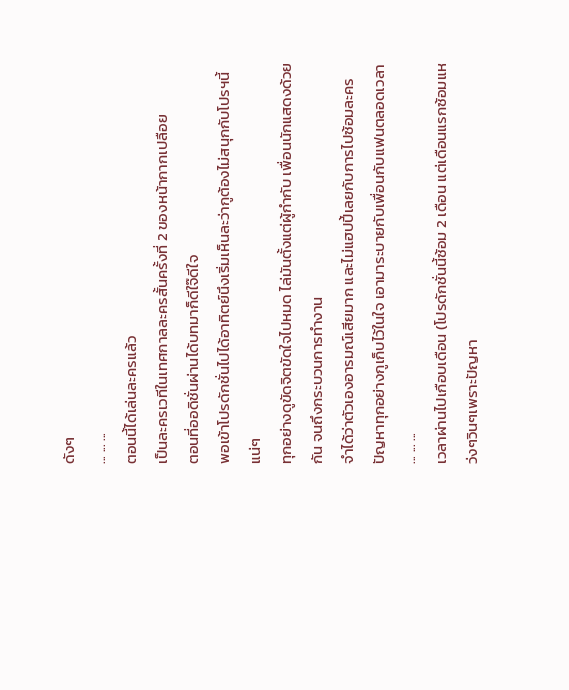ดังๆ
... ... ...
ตอนนี้ได้เล่นละครแล้ว
เป็นละครเวทีในเทศกาลละครสั้นครั้งที่ 2 ของหน้ากากเปลือย
ตอนที่ออดิชั่นผ่านได้บทมาก็ดีใจ๊ดีใจ
พอเข้าโปรดักชั่นไปได้อาทิตย์นึงเริ่มเห็นละว่ากูต้องไม่สนุกกับโปรฯนี้แน่ๆ
ทุกอย่างดูขัดจิตขัดใจไปหมด ไล่มันตั้งแต่ผู้กำกับ เพื่อนนักแสดงด้วยกัน จนถึงกระบวนการทำงาน
จำได้ว่าตัวเองอารมณ์เสียมาก และไม่แฮปปี้เลยกับการไปซ้อมละคร
ปัญหาทุกอย่างกูเก็บไว้ในใจ เอามาระบายกับเพื่อนกับแฟนตลอดเวลา
... ... ...
เวลาผ่านไปเกือบเดือน (โปรดักชั่นนี้ซ้อม 2 เดือน แต่เดือนแรกซ้อมแหว่งๆวินๆเพราะปัญหา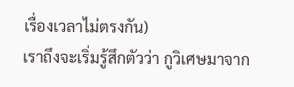เรื่องเวลาไม่ตรงกัน)
เราถึงจะเริ่มรู้สึกตัวว่า กูวิเศษมาจาก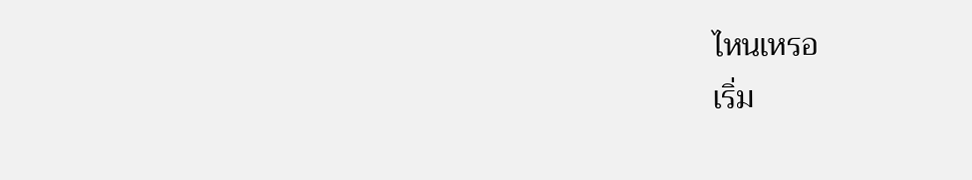ไหนเหรอ
เริ่ม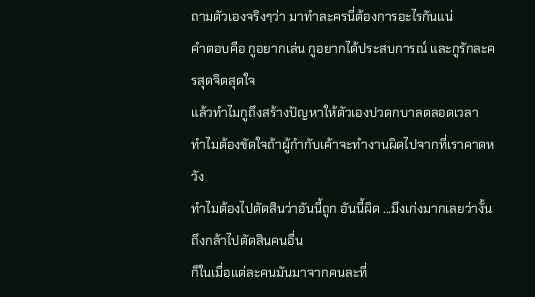ถามตัวเองจริงๆว่า มาทำละครนี่ต้องการอะไรกันแน่
คำตอบคือ กูอยากเล่น กูอยากได้ประสบการณ์ และกูรักละครสุดจิตสุดใจ
แล้วทำไมกูถึงสร้างปัญหาให้ตัวเองปวดกบาลตลอดเวลา
ทำไมต้องขัดใจถ้าผู้กำกับเค้าจะทำงานผิดไปจากที่เราคาดหวัง
ทำไมต้องไปตัดสินว่าอันนี้ถูก อันนี้ผิด ...มึงเก่งมากเลยว่างั้น ถึงกล้าไปตัดสินคนอื่น
ก็ในเมื่อแต่ละคนมันมาจากคนละที่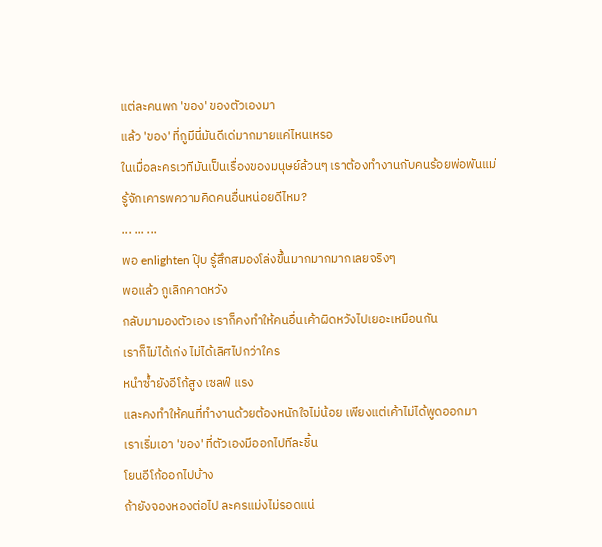แต่ละคนพก 'ของ' ของตัวเองมา
แล้ว 'ของ' ที่กูมีนี่มันดีเด่มากมายแค่ไหนเหรอ
ในเมื่อละครเวทีมันเป็นเรื่องของมนุษย์ล้วนๆ เราต้องทำงานกับคนร้อยพ่อพันแม่
รู้จักเคารพความคิดคนอื่นหน่อยดีไหม?
... ... ...
พอ enlighten ปุ๊บ รู้สึกสมองโล่งขึ้นมากมากมากเลยจริงๆ
พอแล้ว กูเลิกคาดหวัง
กลับมามองตัวเอง เราก็คงทำให้คนอื่นเค้าผิดหวังไปเยอะเหมือนกัน
เราก็ไม่ได้เก่ง ไม่ได้เลิศไปกว่าใคร
หนำซ้ำยังอีโก้สูง เซลฟ์ แรง
และคงทำให้คนที่ทำงานด้วยต้องหนักใจไม่น้อย เพียงแต่เค้าไม่ได้พูดออกมา
เราเริ่มเอา 'ของ' ที่ตัวเองมีออกไปทีละชิ้น
โยนอีโก้ออกไปบ้าง
ถ้ายังจองหองต่อไป ละครแม่งไม่รอดแน่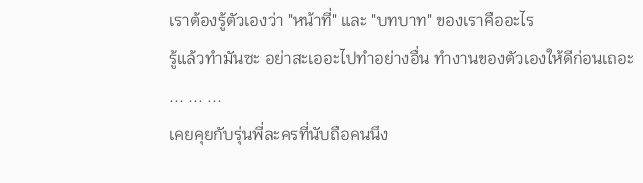เราต้องรู้ตัวเองว่า "หน้าที่" และ "บทบาท" ของเราคืออะไร
รู้แล้วทำมันซะ อย่าสะเออะไปทำอย่างอื่น ทำงานของตัวเองให้ดีก่อนเถอะ
... ... ...
เคยคุยกับรุ่นพี่ละครที่นับถือคนนึง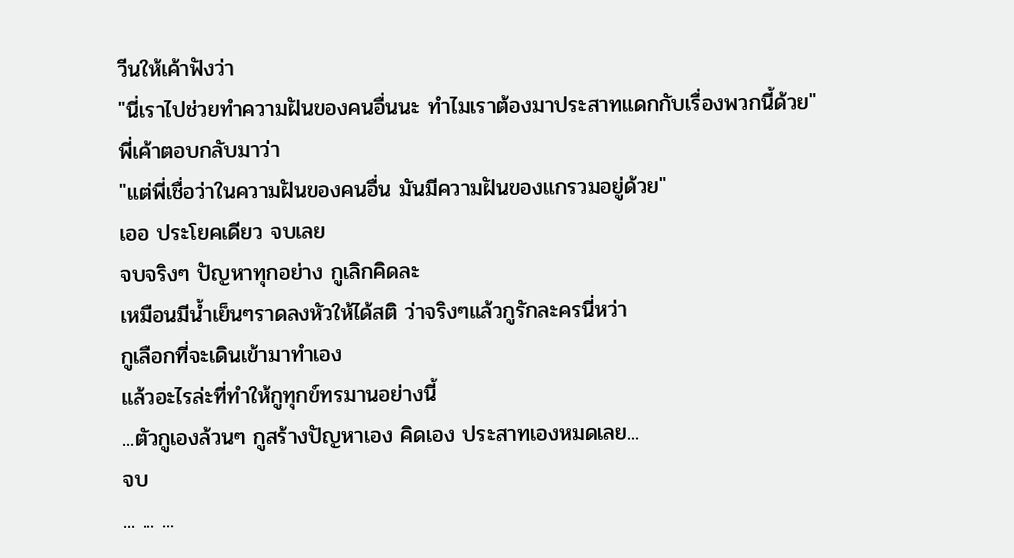วีนให้เค้าฟังว่า
"นี่เราไปช่วยทำความฝันของคนอื่นนะ ทำไมเราต้องมาประสาทแดกกับเรื่องพวกนี้ด้วย"
พี่เค้าตอบกลับมาว่า
"แต่พี่เชื่อว่าในความฝันของคนอื่น มันมีความฝันของแกรวมอยู่ด้วย"
เออ ประโยคเดียว จบเลย
จบจริงๆ ปัญหาทุกอย่าง กูเลิกคิดละ
เหมือนมีน้ำเย็นๆราดลงหัวให้ได้สติ ว่าจริงๆแล้วกูรักละครนี่หว่า
กูเลือกที่จะเดินเข้ามาทำเอง
แล้วอะไรล่ะที่ทำให้กูทุกข์ทรมานอย่างนี้
...ตัวกูเองล้วนๆ กูสร้างปัญหาเอง คิดเอง ประสาทเองหมดเลย...
จบ
... ... ...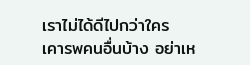เราไม่ได้ดีไปกว่าใคร
เคารพคนอื่นบ้าง อย่าเห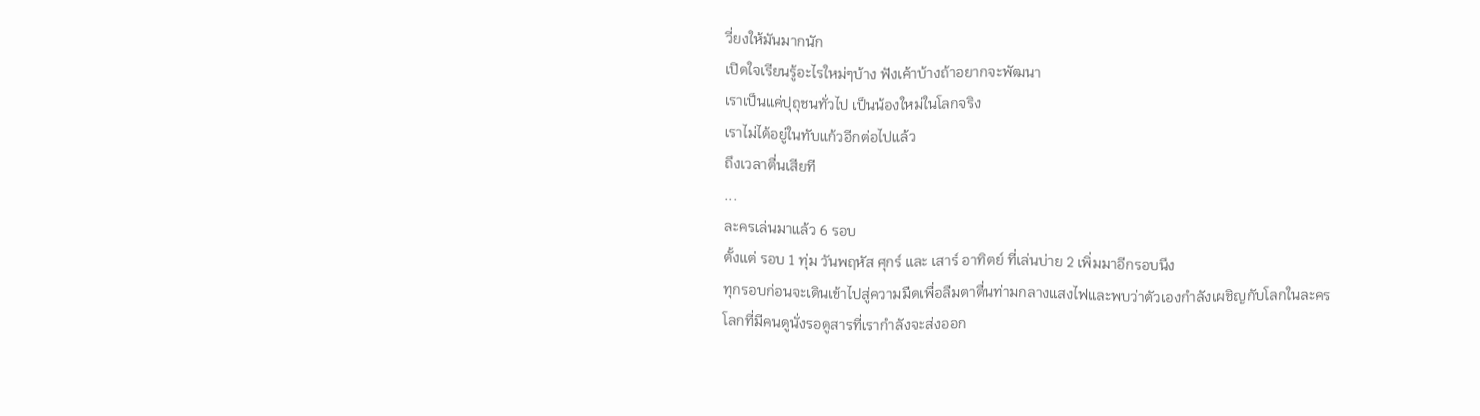วี่ยงให้มันมากนัก
เปิดใจเรียนรู้อะไรใหม่ๆบ้าง ฟังเค้าบ้างถ้าอยากจะพัฒนา
เราเป็นแค่ปุถุชนทั่วไป เป็นน้องใหม่ในโลกจริง
เราไม่ได้อยู่ในทับแก้วอีกต่อไปแล้ว
ถึงเวลาตื่นเสียที
...
ละครเล่นมาแล้ว 6 รอบ
ตั้งแต่ รอบ 1 ทุ่ม วันพฤหัส ศุกร์ และ เสาร์ อาทิตย์ ที่เล่นบ่าย 2 เพิ่มมาอีกรอบนึง
ทุกรอบก่อนจะเดินเข้าไปสู่ความมืดเพื่อลืมตาตื่นท่ามกลางแสงไฟและพบว่าตัวเองกำลังเผชิญกับโลกในละคร
โลกที่มีคนดูนั่งรอดูสารที่เรากำลังจะส่งออก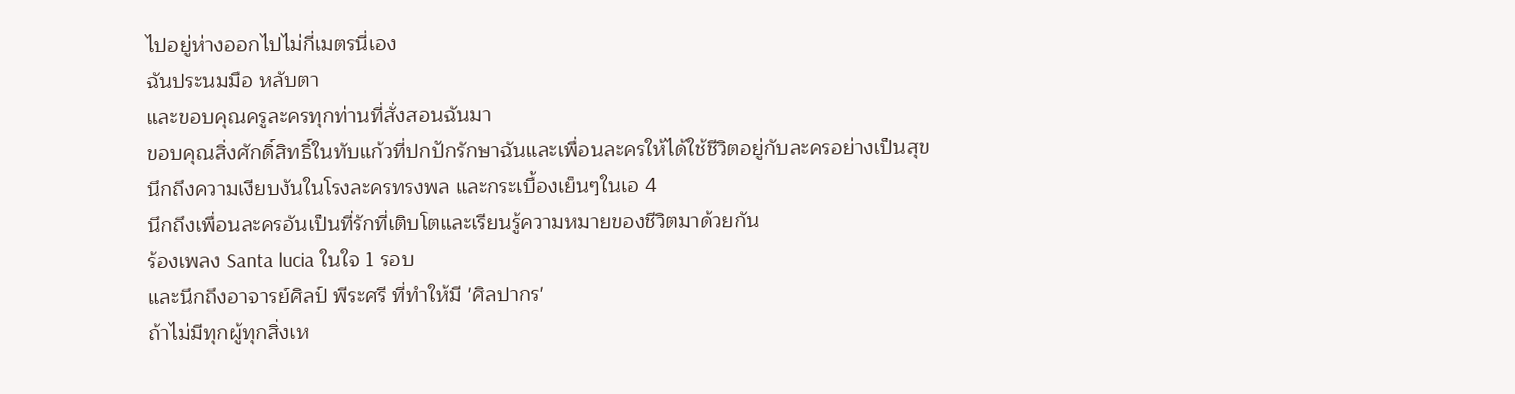ไปอยู่ห่างออกไปไม่กี่เมตรนี่เอง
ฉันประนมมือ หลับตา
และขอบคุณครูละครทุกท่านที่สั่งสอนฉันมา
ขอบคุณสิ่งศักดิ์สิทธิ์ในทับแก้วที่ปกปักรักษาฉันและเพื่อนละครให้ได้ใช้ชีวิตอยู่กับละครอย่างเป็นสุข
นึกถึงความเงียบงันในโรงละครทรงพล และกระเบื้องเย็นๆในเอ 4
นึกถึงเพื่อนละครอันเป็นที่รักที่เติบโตและเรียนรู้ความหมายของชีวิตมาด้วยกัน
ร้องเพลง Santa lucia ในใจ 1 รอบ
และนึกถึงอาจารย์ศิลป์ พีระศรี ที่ทำให้มี 'ศิลปากร'
ถ้าไม่มีทุกผู้ทุกสิ่งเห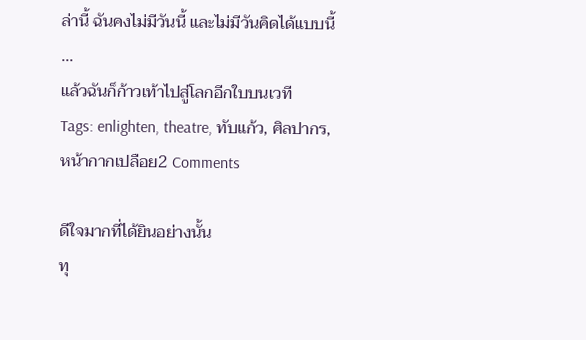ล่านี้ ฉันคงไม่มีวันนี้ และไม่มีวันคิดได้แบบนี้
...
แล้วฉันก็ก้าวเท้าไปสู่โลกอีกใบบนเวที
Tags: enlighten, theatre, ทับแก้ว, ศิลปากร, หน้ากากเปลือย2 Comments

ดีใจมากที่ได้ยินอย่างนั้น
ทุ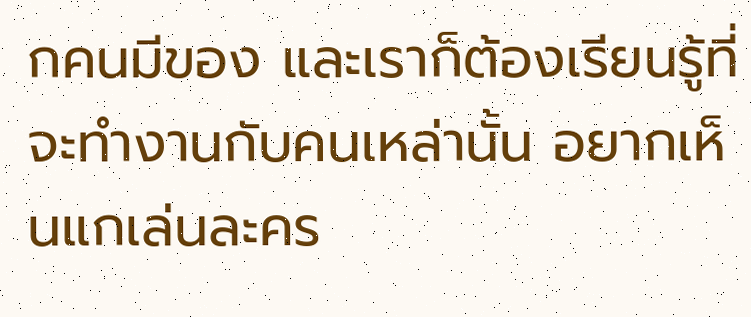กคนมีของ และเราก็ต้องเรียนรู้ที่จะทำงานกับคนเหล่านั้น อยากเห็นแกเล่นละคร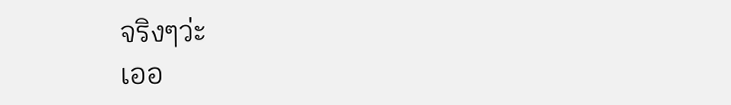จริงๆว่ะ
เออ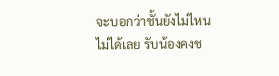จะบอกว่าชั้นยังไม่ไหนไม่ได้เลย รับน้องคงช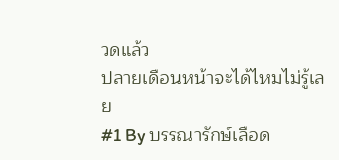วดแล้ว
ปลายเดือนหน้าจะได้ไหมไม่รู้เลย
#1 By บรรณารักษ์เลือด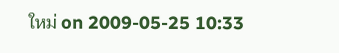ใหม่ on 2009-05-25 10:33